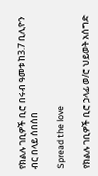የክልሉ ገቢዎች ቢሮ በሩብ ዓመቱ ከ3.7 ቢሊዮን ብር በላይ ሰበሰበ

Spread the love

የክልሉ ገቢዎች ቢሮ ኃላፊ ወ/ሮ ህይወት አሰግድ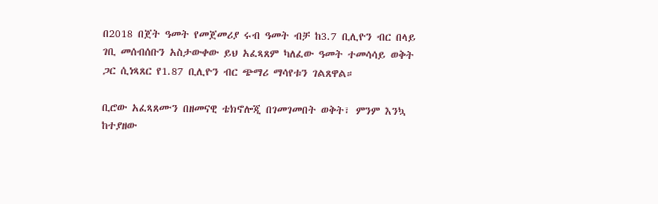በ2018 በጀት ዓመት የመጀመሪያ ሩብ ዓመት ብቻ ከ3.7 ቢሊዮን ብር በላይ ገቢ መሰብሰቡን አስታውቀው ይህ አፈጻጸም ካለፈው ዓመት ተመሳሳይ ወቅት ጋር ሲነጻጸር የ1.87 ቢሊዮን ብር ጭማሪ ማሳየቱን ገልጸዋል።

ቢሮው አፈጻጸሙን በዘመናዊ ቴክኖሎጂ በገመገመበት ወቅት፣ ምንም እንኳ ከተያዘው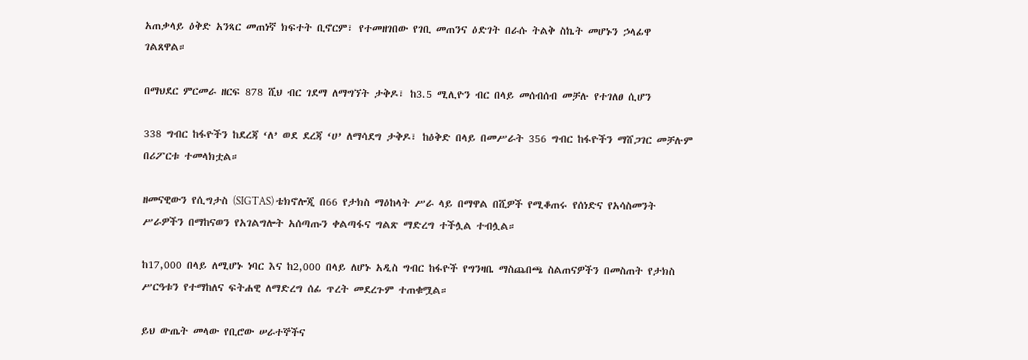አጠቃላይ ዕቅድ አንጻር መጠነኛ ክፍተት ቢኖርም፣ የተመዘገበው የገቢ መጠንና ዕድገት በራሱ ትልቅ ስኬት መሆኑን ኃላፊዋ ገልጸዋል።

በማህደር ምርመራ ዘርፍ 878 ሺህ ብር ገደማ ለማግኘት ታቅዶ፣ ከ3.5 ሚሊዮን ብር በላይ መሰብሰብ መቻሉ የተገለፀ ሲሆን

338 ግብር ከፋዮችን ከደረጃ ‘ለ’ ወደ ደረጃ ‘ሀ’ ለማሳደግ ታቅዶ፣ ከዕቅድ በላይ በመሥራት 356 ግብር ከፋዮችን ማሸጋገር መቻሉም በሪፖርቱ ተመላክቷል።

ዘመናዊውን የሲግታስ (SIGTAS) ቴክኖሎጂ በ66 የታክስ ማዕከላት ሥራ ላይ በማዋል በሺዎች የሚቆጠሩ የሰነድና የአሳስመንት ሥራዎችን በማከናወን የአገልግሎት አሰጣጡን ቀልጣፋና ግልጽ ማድረግ ተችሏል ተብሏል።

ከ17,000 በላይ ለሚሆኑ ነባር እና ከ2,000 በላይ ለሆኑ አዲስ ግብር ከፋዮች የግንዛቤ ማስጨበጫ ስልጠናዎችን በመስጠት የታክስ ሥርዓቱን የተማከለና ፍትሐዊ ለማድረግ ሰፊ ጥረት መደረጉም ተጠቁሟል።

ይህ ውጤት መላው የቢሮው ሠራተኞችና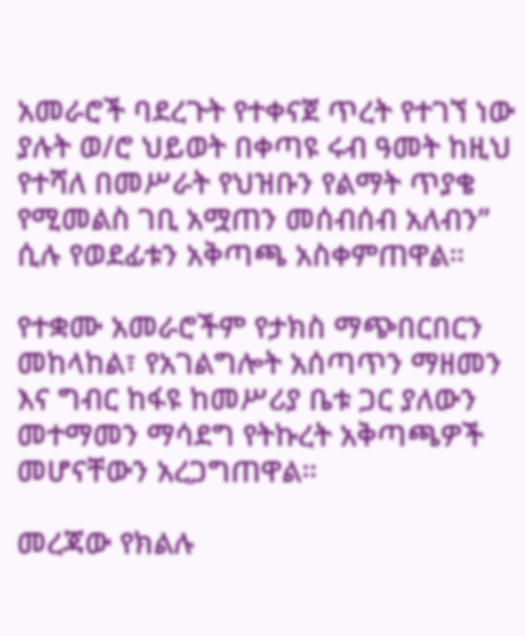አመራሮች ባደረጉት የተቀናጀ ጥረት የተገኘ ነው ያሉት ወ/ሮ ህይወት በቀጣዩ ሩብ ዓመት ከዚህ የተሻለ በመሥራት የህዝቡን የልማት ጥያቄ የሚመልስ ገቢ አሟጠን መሰብሰብ አለብን” ሲሉ የወደፊቱን አቅጣጫ አስቀምጠዋል።

የተቋሙ አመራሮችም የታክስ ማጭበርበርን መከላከል፣ የአገልግሎት አሰጣጥን ማዘመን እና ግብር ከፋዩ ከመሥሪያ ቤቱ ጋር ያለውን መተማመን ማሳደግ የትኩረት አቅጣጫዎች መሆናቸውን አረጋግጠዋል።

መረጃው የክልሉ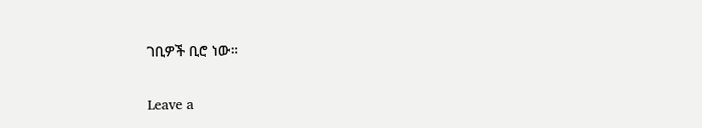ገቢዎች ቢሮ ነው።

Leave a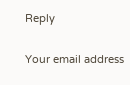Reply

Your email address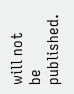will not be published.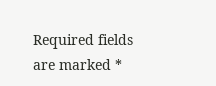Required fields are marked *